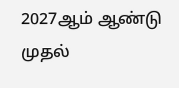2027ஆம் ஆண்டு முதல்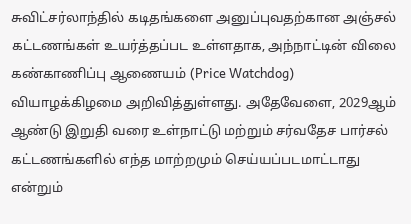சுவிட்சர்லாந்தில் கடிதங்களை அனுப்புவதற்கான அஞ்சல் கட்டணங்கள் உயர்த்தப்பட உள்ளதாக, அந்நாட்டின் விலை கண்காணிப்பு ஆணையம் (Price Watchdog) வியாழக்கிழமை அறிவித்துள்ளது. அதேவேளை, 2029ஆம் ஆண்டு இறுதி வரை உள்நாட்டு மற்றும் சர்வதேச பார்சல் கட்டணங்களில் எந்த மாற்றமும் செய்யப்படமாட்டாது என்றும்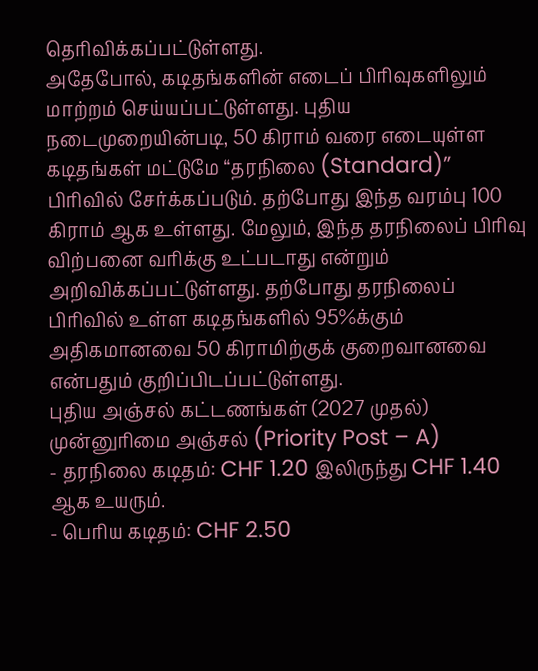தெரிவிக்கப்பட்டுள்ளது.
அதேபோல், கடிதங்களின் எடைப் பிரிவுகளிலும் மாற்றம் செய்யப்பட்டுள்ளது. புதிய நடைமுறையின்படி, 50 கிராம் வரை எடையுள்ள கடிதங்கள் மட்டுமே “தரநிலை (Standard)” பிரிவில் சேர்க்கப்படும். தற்போது இந்த வரம்பு 100 கிராம் ஆக உள்ளது. மேலும், இந்த தரநிலைப் பிரிவு விற்பனை வரிக்கு உட்படாது என்றும் அறிவிக்கப்பட்டுள்ளது. தற்போது தரநிலைப் பிரிவில் உள்ள கடிதங்களில் 95%க்கும் அதிகமானவை 50 கிராமிற்குக் குறைவானவை என்பதும் குறிப்பிடப்பட்டுள்ளது.
புதிய அஞ்சல் கட்டணங்கள் (2027 முதல்)
முன்னுரிமை அஞ்சல் (Priority Post – A)
- தரநிலை கடிதம்: CHF 1.20 இலிருந்து CHF 1.40 ஆக உயரும்.
- பெரிய கடிதம்: CHF 2.50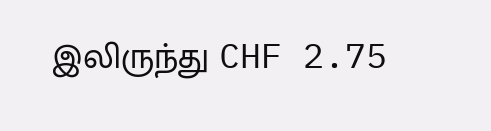இலிருந்து CHF 2.75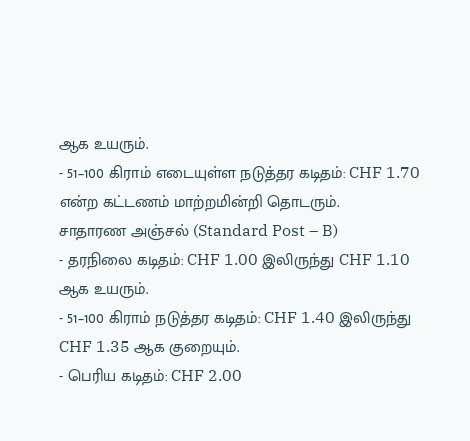ஆக உயரும்.
- 51–100 கிராம் எடையுள்ள நடுத்தர கடிதம்: CHF 1.70 என்ற கட்டணம் மாற்றமின்றி தொடரும்.
சாதாரண அஞ்சல் (Standard Post – B)
- தரநிலை கடிதம்: CHF 1.00 இலிருந்து CHF 1.10 ஆக உயரும்.
- 51–100 கிராம் நடுத்தர கடிதம்: CHF 1.40 இலிருந்து CHF 1.35 ஆக குறையும்.
- பெரிய கடிதம்: CHF 2.00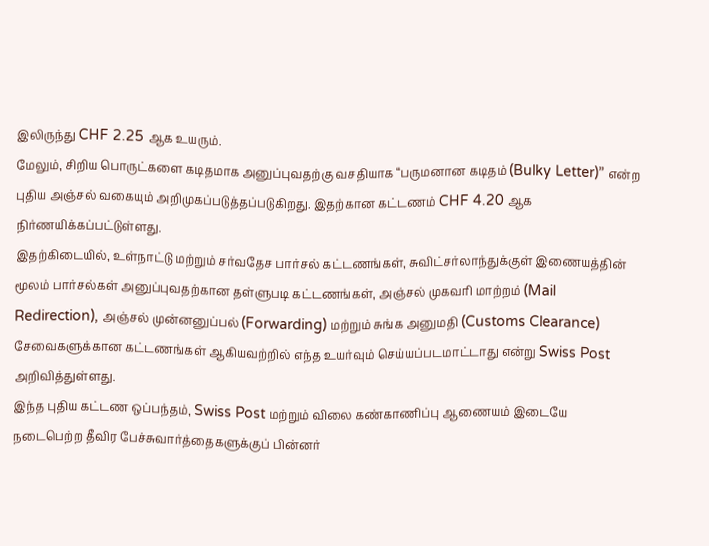இலிருந்து CHF 2.25 ஆக உயரும்.
மேலும், சிறிய பொருட்களை கடிதமாக அனுப்புவதற்கு வசதியாக “பருமனான கடிதம் (Bulky Letter)” என்ற புதிய அஞ்சல் வகையும் அறிமுகப்படுத்தப்படுகிறது. இதற்கான கட்டணம் CHF 4.20 ஆக நிர்ணயிக்கப்பட்டுள்ளது.
இதற்கிடையில், உள்நாட்டு மற்றும் சர்வதேச பார்சல் கட்டணங்கள், சுவிட்சர்லாந்துக்குள் இணையத்தின் மூலம் பார்சல்கள் அனுப்புவதற்கான தள்ளுபடி கட்டணங்கள், அஞ்சல் முகவரி மாற்றம் (Mail Redirection), அஞ்சல் முன்னனுப்பல் (Forwarding) மற்றும் சுங்க அனுமதி (Customs Clearance) சேவைகளுக்கான கட்டணங்கள் ஆகியவற்றில் எந்த உயர்வும் செய்யப்படமாட்டாது என்று Swiss Post அறிவித்துள்ளது.
இந்த புதிய கட்டண ஒப்பந்தம், Swiss Post மற்றும் விலை கண்காணிப்பு ஆணையம் இடையே நடைபெற்ற தீவிர பேச்சுவார்த்தைகளுக்குப் பின்னர்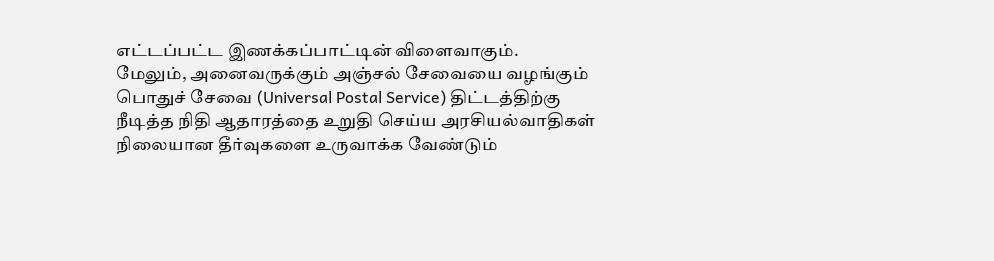எட்டப்பட்ட இணக்கப்பாட்டின் விளைவாகும்.
மேலும், அனைவருக்கும் அஞ்சல் சேவையை வழங்கும் பொதுச் சேவை (Universal Postal Service) திட்டத்திற்கு நீடித்த நிதி ஆதாரத்தை உறுதி செய்ய அரசியல்வாதிகள் நிலையான தீர்வுகளை உருவாக்க வேண்டும்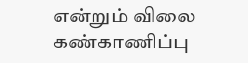என்றும் விலை கண்காணிப்பு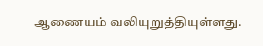ஆணையம் வலியுறுத்தியுள்ளது.